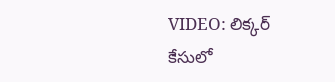VIDEO: లిక్కర్ కేసులో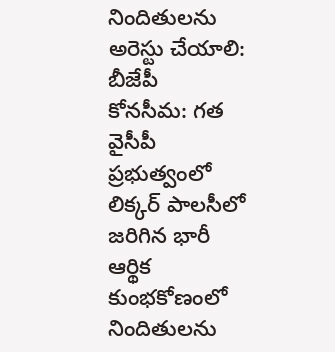నిందితులను అరెస్టు చేయాలి: బీజేపీ
కోనసీమ: గత వైసీపీ ప్రభుత్వంలో లిక్కర్ పాలసీలో జరిగిన భారీ ఆర్థిక కుంభకోణంలో నిందితులను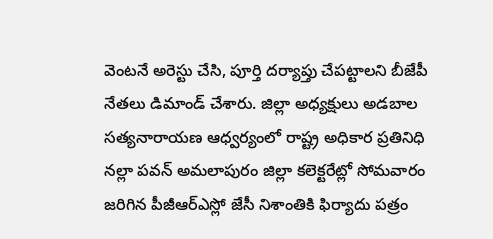వెంటనే అరెస్టు చేసి, పూర్తి దర్యాప్తు చేపట్టాలని బీజేపీ నేతలు డిమాండ్ చేశారు. జిల్లా అధ్యక్షులు అడబాల సత్యనారాయణ ఆధ్వర్యంలో రాష్ట్ర అధికార ప్రతినిధి నల్లా పవన్ అమలాపురం జిల్లా కలెక్టరేట్లో సోమవారం జరిగిన పీజీఆర్ఎస్లో జేసీ నిశాంతికి ఫిర్యాదు పత్రం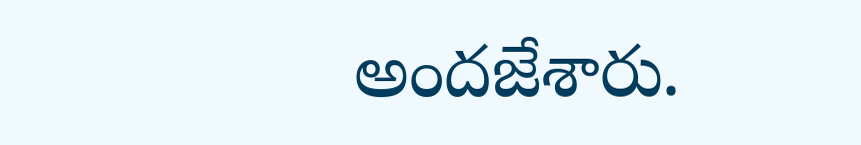అందజేశారు.